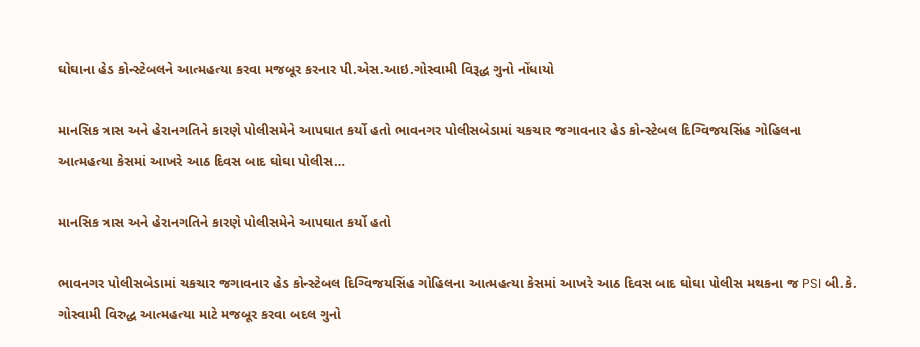ઘોઘાના હેડ કોન્સ્ટેબલને આત્મહત્યા કરવા મજબૂર કરનાર પી.એસ.આઇ.ગોસ્વામી વિરૂદ્ધ ગુનો નોંધાયો

માનસિક ત્રાસ અને હેરાનગતિને કારણે પોલીસમેને આપઘાત કર્યો હતો ભાવનગર પોલીસબેડામાં ચકચાર જગાવનાર હેડ કોન્સ્ટેબલ દિગ્વિજયસિંહ ગોહિલના આત્મહત્યા કેસમાં આખરે આઠ દિવસ બાદ ઘોઘા પોલીસ…

માનસિક ત્રાસ અને હેરાનગતિને કારણે પોલીસમેને આપઘાત કર્યો હતો

ભાવનગર પોલીસબેડામાં ચકચાર જગાવનાર હેડ કોન્સ્ટેબલ દિગ્વિજયસિંહ ગોહિલના આત્મહત્યા કેસમાં આખરે આઠ દિવસ બાદ ઘોઘા પોલીસ મથકના જ PSI બી.કે. ગોસ્વામી વિરુદ્ધ આત્મહત્યા માટે મજબૂર કરવા બદલ ગુનો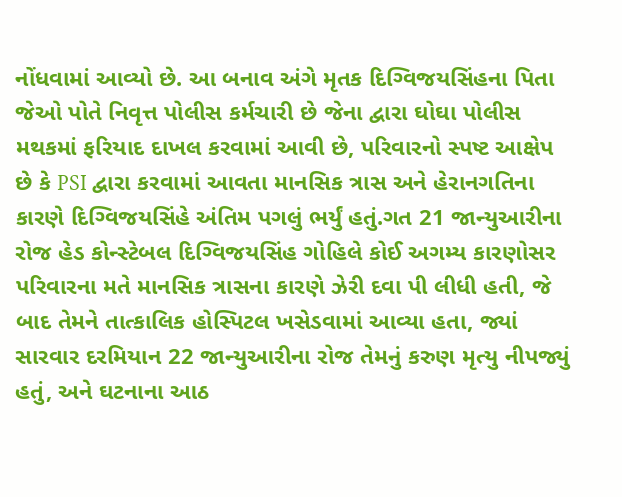નોંધવામાં આવ્યો છે. આ બનાવ અંગે મૃતક દિગ્વિજયસિંહના પિતા જેઓ પોતે નિવૃત્ત પોલીસ કર્મચારી છે જેના દ્વારા ઘોઘા પોલીસ મથકમાં ફરિયાદ દાખલ કરવામાં આવી છે, પરિવારનો સ્પષ્ટ આક્ષેપ છે કે PSI દ્વારા કરવામાં આવતા માનસિક ત્રાસ અને હેરાનગતિના કારણે દિગ્વિજયસિંહે અંતિમ પગલું ભર્યું હતું.ગત 21 જાન્યુઆરીના રોજ હેડ કોન્સ્ટેબલ દિગ્વિજયસિંહ ગોહિલે કોઈ અગમ્ય કારણોસર પરિવારના મતે માનસિક ત્રાસના કારણે ઝેરી દવા પી લીધી હતી, જે બાદ તેમને તાત્કાલિક હોસ્પિટલ ખસેડવામાં આવ્યા હતા, જ્યાં સારવાર દરમિયાન 22 જાન્યુઆરીના રોજ તેમનું કરુણ મૃત્યુ નીપજ્યું હતું, અને ઘટનાના આઠ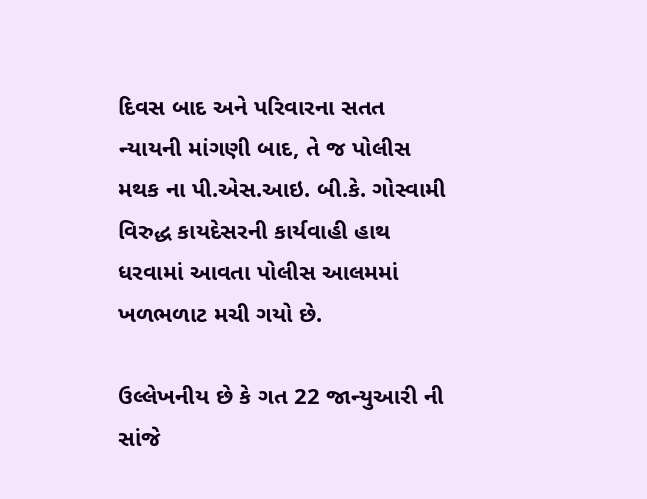દિવસ બાદ અને પરિવારના સતત ન્યાયની માંગણી બાદ, તે જ પોલીસ મથક ના પી.એસ.આઇ. બી.કે. ગોસ્વામી વિરુદ્ધ કાયદેસરની કાર્યવાહી હાથ ધરવામાં આવતા પોલીસ આલમમાં ખળભળાટ મચી ગયો છે.

ઉલ્લેખનીય છે કે ગત 22 જાન્યુઆરી ની સાંજે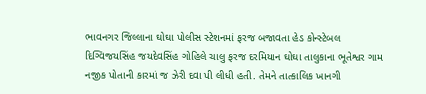ભાવનગર જિલ્લાના ઘોઘા પોલીસ સ્ટેશનમાં ફરજ બજાવતા હેડ કોન્સ્ટેબલ દિગ્વિજયસિંહ જયદેવસિંહ ગોહિલે ચાલુ ફરજ દરમિયાન ઘોઘા તાલુકાના ભૂતેશ્વર ગામ નજીક પોતાની કારમાં જ ઝેરી દવા પી લીધી હતી. તેમને તાત્કાલિક ખાનગી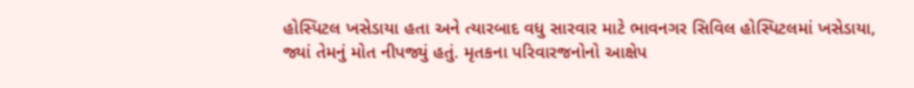હોસ્પિટલ ખસેડાયા હતા અને ત્યારબાદ વધુ સારવાર માટે ભાવનગર સિવિલ હોસ્પિટલમાં ખસેડાયા, જ્યાં તેમનું મોત નીપજ્યું હતું. મૃતકના પરિવારજનોનો આક્ષેપ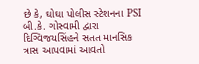છે કે, ઘોઘા પોલીસ સ્ટેશનના PSI બી.કે. ગોસ્વામી દ્વારા દિગ્વિજયસિંહને સતત માનસિક ત્રાસ આપવામાં આવતો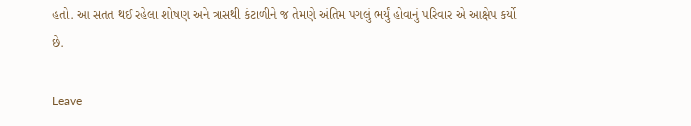હતો. આ સતત થઈ રહેલા શોષણ અને ત્રાસથી કંટાળીને જ તેમણે અંતિમ પગલું ભર્યું હોવાનું પરિવાર એ આક્ષેપ કર્યો છે.

Leave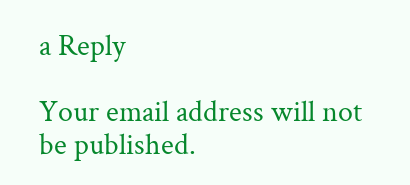a Reply

Your email address will not be published.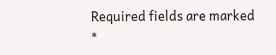Required fields are marked *